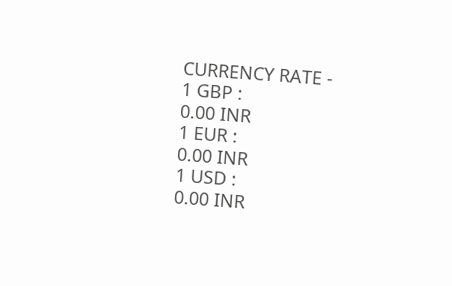CURRENCY RATE -
1 GBP :
0.00 INR
1 EUR :
0.00 INR
1 USD :
0.00 INR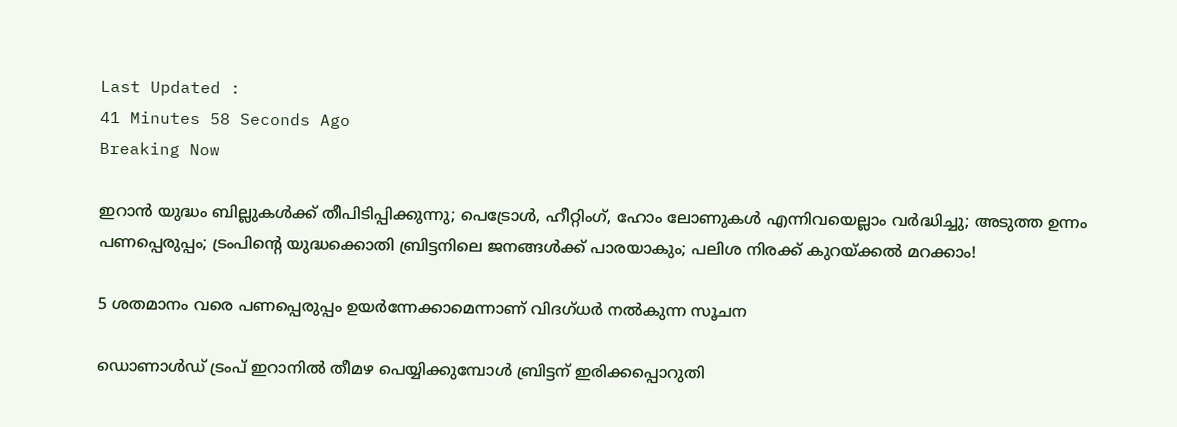Last Updated :
41 Minutes 58 Seconds Ago
Breaking Now

ഇറാന്‍ യുദ്ധം ബില്ലുകള്‍ക്ക് തീപിടിപ്പിക്കുന്നു; പെട്രോള്‍, ഹീറ്റിംഗ്, ഹോം ലോണുകള്‍ എന്നിവയെല്ലാം വര്‍ദ്ധിച്ചു; അടുത്ത ഉന്നം പണപ്പെരുപ്പം; ട്രംപിന്റെ യുദ്ധക്കൊതി ബ്രിട്ടനിലെ ജനങ്ങള്‍ക്ക് പാരയാകും; പലിശ നിരക്ക് കുറയ്ക്കല്‍ മറക്കാം!

5 ശതമാനം വരെ പണപ്പെരുപ്പം ഉയര്‍ന്നേക്കാമെന്നാണ് വിദഗ്ധര്‍ നല്‍കുന്ന സൂചന

ഡൊണാള്‍ഡ് ട്രംപ് ഇറാനില്‍ തീമഴ പെയ്യിക്കുമ്പോള്‍ ബ്രിട്ടന് ഇരിക്കപ്പൊറുതി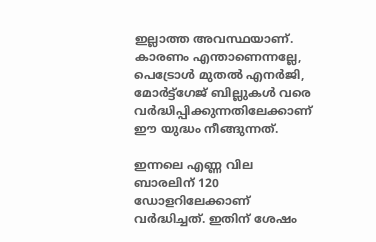ഇല്ലാത്ത അവസ്ഥയാണ്. കാരണം എന്താണെന്നല്ലേ, പെട്രോള്‍ മുതല്‍ എനര്‍ജി, മോര്‍ട്ട്‌ഗേജ് ബില്ലുകള്‍ വരെ വര്‍ദ്ധിപ്പിക്കുന്നതിലേക്കാണ് ഈ യുദ്ധം നീങ്ങുന്നത്.

ഇന്നലെ എണ്ണ വില ബാരലിന് 120 ഡോളറിലേക്കാണ് വര്‍ദ്ധിച്ചത്. ഇതിന് ശേഷം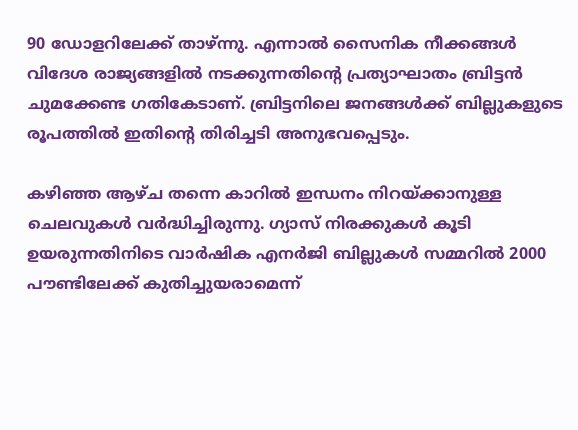90 ഡോളറിലേക്ക് താഴ്ന്നു. എന്നാല്‍ സൈനിക നീക്കങ്ങള്‍ വിദേശ രാജ്യങ്ങളില്‍ നടക്കുന്നതിന്റെ പ്രത്യാഘാതം ബ്രിട്ടന്‍ ചുമക്കേണ്ട ഗതികേടാണ്. ബ്രിട്ടനിലെ ജനങ്ങള്‍ക്ക് ബില്ലുകളുടെ രൂപത്തില്‍ ഇതിന്റെ തിരിച്ചടി അനുഭവപ്പെടും.

കഴിഞ്ഞ ആഴ്ച തന്നെ കാറില്‍ ഇന്ധനം നിറയ്ക്കാനുള്ള ചെലവുകള്‍ വര്‍ദ്ധിച്ചിരുന്നു. ഗ്യാസ് നിരക്കുകള്‍ കൂടി ഉയരുന്നതിനിടെ വാര്‍ഷിക എനര്‍ജി ബില്ലുകള്‍ സമ്മറില്‍ 2000 പൗണ്ടിലേക്ക് കുതിച്ചുയരാമെന്ന്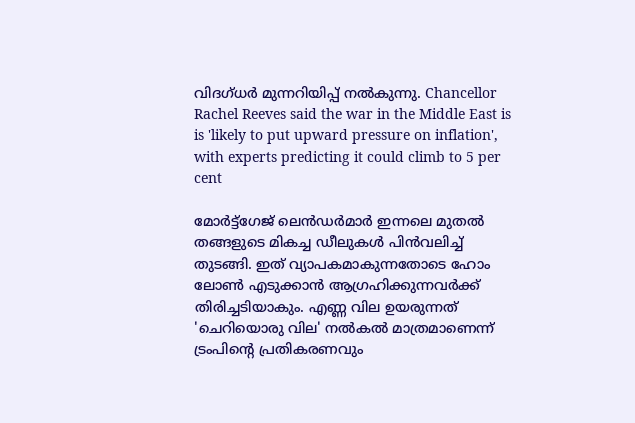വിദഗ്ധര്‍ മുന്നറിയിപ്പ് നല്‍കുന്നു. Chancellor Rachel Reeves said the war in the Middle East is is 'likely to put upward pressure on inflation', with experts predicting it could climb to 5 per cent

മോര്‍ട്ട്‌ഗേജ് ലെന്‍ഡര്‍മാര്‍ ഇന്നലെ മുതല്‍ തങ്ങളുടെ മികച്ച ഡീലുകള്‍ പിന്‍വലിച്ച് തുടങ്ങി. ഇത് വ്യാപകമാകുന്നതോടെ ഹോം ലോണ്‍ എടുക്കാന്‍ ആഗ്രഹിക്കുന്നവര്‍ക്ക് തിരിച്ചടിയാകും. എണ്ണ വില ഉയരുന്നത് 'ചെറിയൊരു വില' നല്‍കല്‍ മാത്രമാണെന്ന് ട്രംപിന്റെ പ്രതികരണവും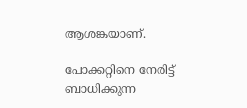ആശങ്കയാണ്.

പോക്കറ്റിനെ നേരിട്ട് ബാധിക്കുന്ന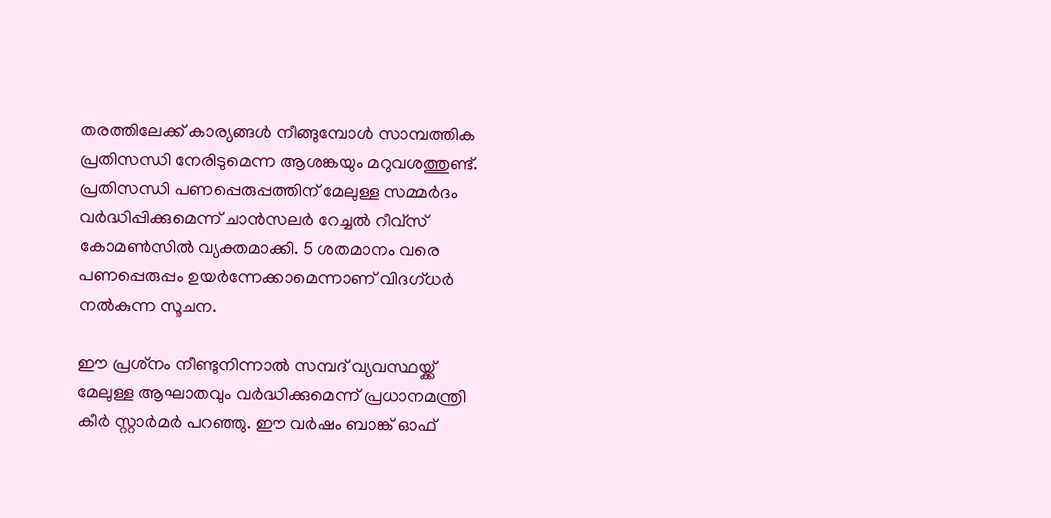തരത്തിലേക്ക് കാര്യങ്ങള്‍ നീങ്ങുമ്പോള്‍ സാമ്പത്തിക പ്രതിസന്ധി നേരിടുമെന്ന ആശങ്കയും മറുവശത്തുണ്ട്. പ്രതിസന്ധി പണപ്പെരുപ്പത്തിന് മേലുള്ള സമ്മര്‍ദം വര്‍ദ്ധിപ്പിക്കുമെന്ന് ചാന്‍സലര്‍ റേച്ചല്‍ റീവ്‌സ് കോമണ്‍സില്‍ വ്യക്തമാക്കി. 5 ശതമാനം വരെ പണപ്പെരുപ്പം ഉയര്‍ന്നേക്കാമെന്നാണ് വിദഗ്ധര്‍ നല്‍കുന്ന സൂചന.

ഈ പ്രശ്‌നം നീണ്ടുനിന്നാല്‍ സമ്പദ് വ്യവസ്ഥയ്ക്ക് മേലുള്ള ആഘാതവും വര്‍ദ്ധിക്കുമെന്ന് പ്രധാനമന്ത്രി കീര്‍ സ്റ്റാര്‍മര്‍ പറഞ്ഞു. ഈ വര്‍ഷം ബാങ്ക് ഓഫ്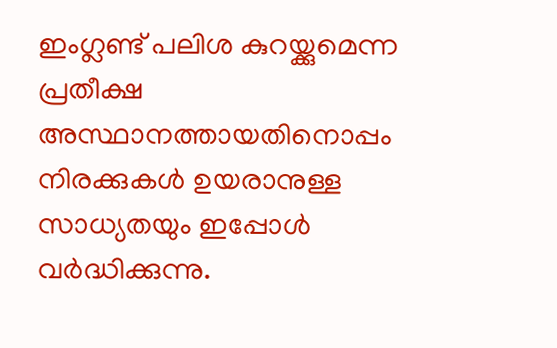ഇംഗ്ലണ്ട് പലിശ കുറയ്ക്കുമെന്ന പ്രതീക്ഷ അസ്ഥാനത്തായതിനൊപ്പം നിരക്കുകള്‍ ഉയരാനുള്ള സാധ്യതയും ഇപ്പോള്‍ വര്‍ദ്ധിക്കുന്നു.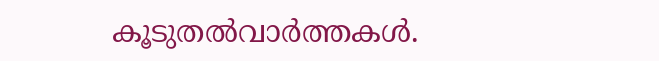കൂടുതല്‍വാര്‍ത്തകള്‍.